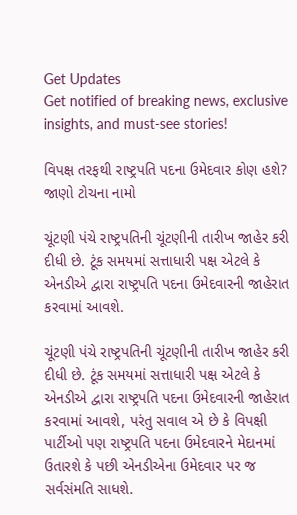Get Updates
Get notified of breaking news, exclusive insights, and must-see stories!

વિપક્ષ તરફથી રાષ્ટ્રપતિ પદના ઉમેદવાર કોણ હશે? જાણો ટોચના નામો

ચૂંટણી પંચે રાષ્ટ્રપતિની ચૂંટણીની તારીખ જાહેર કરી દીધી છે. ટૂંક સમયમાં સત્તાધારી પક્ષ એટલે કે એનડીએ દ્વારા રાષ્ટ્રપતિ પદના ઉમેદવારની જાહેરાત કરવામાં આવશે.

ચૂંટણી પંચે રાષ્ટ્રપતિની ચૂંટણીની તારીખ જાહેર કરી દીધી છે. ટૂંક સમયમાં સત્તાધારી પક્ષ એટલે કે એનડીએ દ્વારા રાષ્ટ્રપતિ પદના ઉમેદવારની જાહેરાત કરવામાં આવશે, પરંતુ સવાલ એ છે કે વિપક્ષી પાર્ટીઓ પણ રાષ્ટ્રપતિ પદના ઉમેદવારને મેદાનમાં ઉતારશે કે પછી એનડીએના ઉમેદવાર પર જ સર્વસંમતિ સાધશે.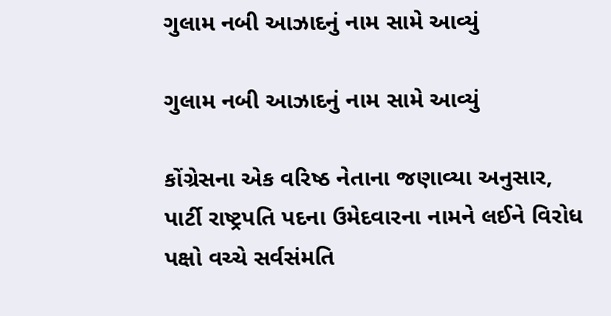ગુલામ નબી આઝાદનું નામ સામે આવ્યું

ગુલામ નબી આઝાદનું નામ સામે આવ્યું

કોંગ્રેસના એક વરિષ્ઠ નેતાના જણાવ્યા અનુસાર, પાર્ટી રાષ્ટ્રપતિ પદના ઉમેદવારના નામને લઈને વિરોધ પક્ષો વચ્ચે સર્વસંમતિ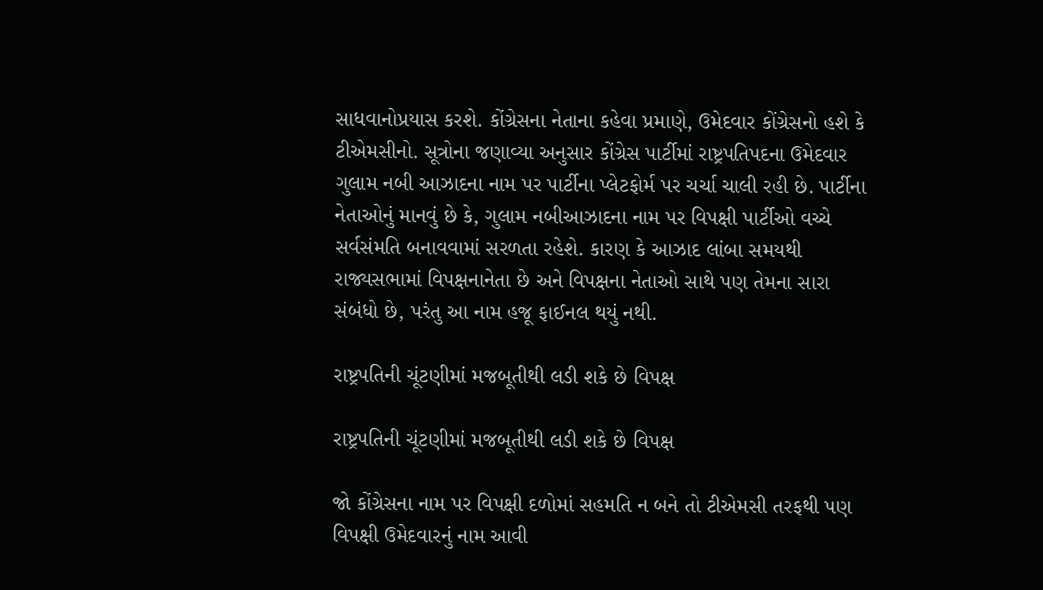સાધવાનોપ્રયાસ કરશે. કોંગ્રેસના નેતાના કહેવા પ્રમાણે, ઉમેદવાર કોંગ્રેસનો હશે કે ટીએમસીનો. સૂત્રોના જણાવ્યા અનુસાર કોંગ્રેસ પાર્ટીમાં રાષ્ટ્રપતિપદના ઉમેદવાર ગુલામ નબી આઝાદના નામ પર પાર્ટીના પ્લેટફોર્મ પર ચર્ચા ચાલી રહી છે. પાર્ટીના નેતાઓનું માનવું છે કે, ગુલામ નબીઆઝાદના નામ પર વિપક્ષી પાર્ટીઓ વચ્ચે સર્વસંમતિ બનાવવામાં સરળતા રહેશે. કારણ કે આઝાદ લાંબા સમયથી રાજ્યસભામાં વિપક્ષનાનેતા છે અને વિપક્ષના નેતાઓ સાથે પણ તેમના સારા સંબંધો છે, પરંતુ આ નામ હજૂ ફાઈનલ થયું નથી.

રાષ્ટ્રપતિની ચૂંટણીમાં મજબૂતીથી લડી શકે છે વિપક્ષ

રાષ્ટ્રપતિની ચૂંટણીમાં મજબૂતીથી લડી શકે છે વિપક્ષ

જો કોંગ્રેસના નામ પર વિપક્ષી દળોમાં સહમતિ ન બને તો ટીએમસી તરફથી પણ વિપક્ષી ઉમેદવારનું નામ આવી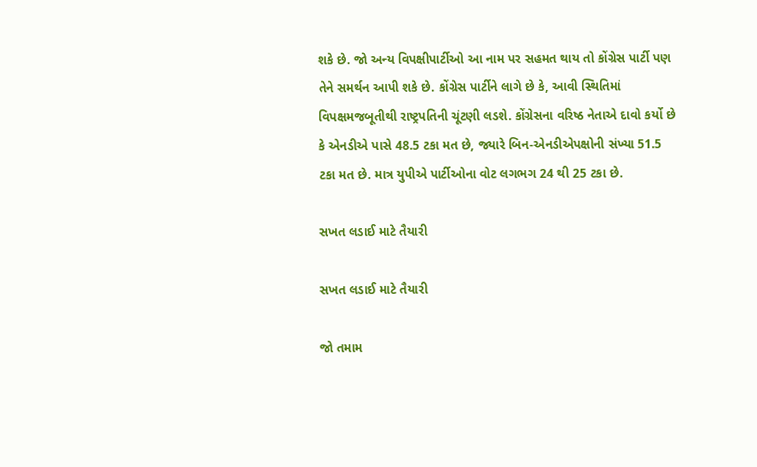શકે છે. જો અન્ય વિપક્ષીપાર્ટીઓ આ નામ પર સહમત થાય તો કોંગ્રેસ પાર્ટી પણ તેને સમર્થન આપી શકે છે. કોંગ્રેસ પાર્ટીને લાગે છે કે, આવી સ્થિતિમાં વિપક્ષમજબૂતીથી રાષ્ટ્રપતિની ચૂંટણી લડશે. કોંગ્રેસના વરિષ્ઠ નેતાએ દાવો કર્યો છે કે એનડીએ પાસે 48.5 ટકા મત છે, જ્યારે બિન-એનડીએપક્ષોની સંખ્યા 51.5 ટકા મત છે. માત્ર યુપીએ પાર્ટીઓના વોટ લગભગ 24 થી 25 ટકા છે.

સખત લડાઈ માટે તૈયારી

સખત લડાઈ માટે તૈયારી

જો તમામ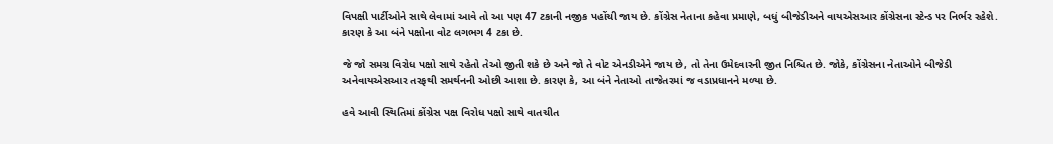વિપક્ષી પાર્ટીઓને સાથે લેવામાં આવે તો આ પણ 47 ટકાની નજીક પહોંચી જાય છે. કોંગ્રેસ નેતાના કહેવા પ્રમાણે, બધું બીજેડીઅને વાયએસઆર કોંગ્રેસના સ્ટેન્ડ પર નિર્ભર રહેશે. કારણ કે આ બંને પક્ષોના વોટ લગભગ 4 ટકા છે.

જે જો સમગ્ર વિરોધ પક્ષો સાથે રહેતો તેઓ જીતી શકે છે અને જો તે વોટ એનડીએને જાય છે, તો તેના ઉમેદવારની જીત નિશ્ચિત છે. જોકે, કોંગ્રેસના નેતાઓને બીજેડી અનેવાયએસઆર તરફથી સમર્થનની ઓછી આશા છે. કારણ કે, આ બંને નેતાઓ તાજેતરમાં જ વડાપ્રધાનને મળ્યા છે.

હવે આવી સ્થિતિમાં કોંગ્રેસ પક્ષ વિરોધ પક્ષો સાથે વાતચીત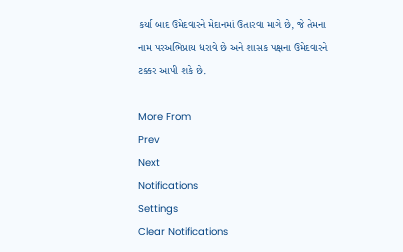કર્યા બાદ ઉમેદવારને મેદાનમાં ઉતારવા માગે છે, જે તેમના નામ પરઅભિપ્રાય ધરાવે છે અને શાસક પક્ષના ઉમેદવારને ટક્કર આપી શકે છે.

More From
Prev
Next
Notifications
Settings
Clear Notifications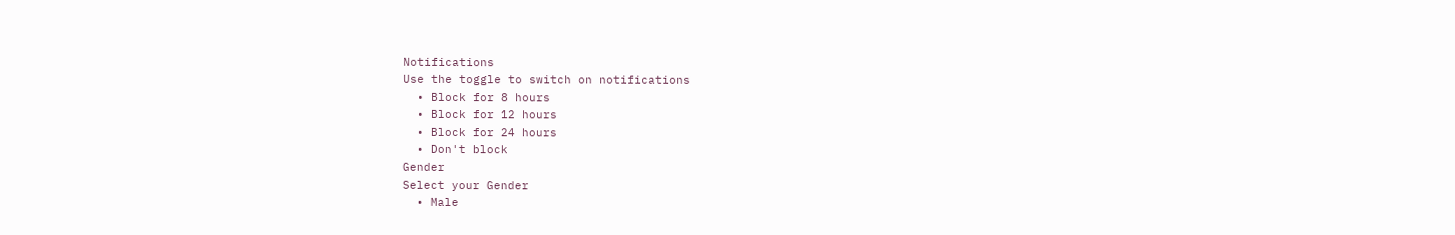Notifications
Use the toggle to switch on notifications
  • Block for 8 hours
  • Block for 12 hours
  • Block for 24 hours
  • Don't block
Gender
Select your Gender
  • Male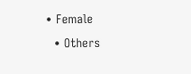• Female
  • Others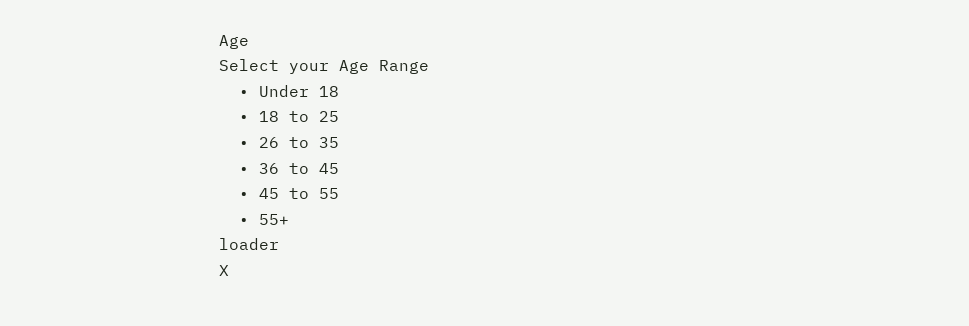Age
Select your Age Range
  • Under 18
  • 18 to 25
  • 26 to 35
  • 36 to 45
  • 45 to 55
  • 55+
loader
X